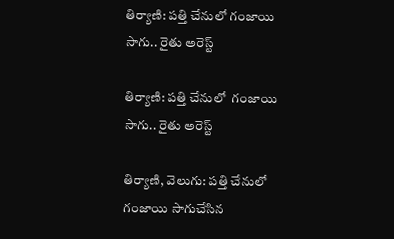తిర్యాణి: పత్తి చేనులో గంజాయి సాగు.. రైతు అరెస్ట్

తిర్యాణి: పత్తి చేనులో  గంజాయి సాగు.. రైతు అరెస్ట్

తిర్యాణి, వెలుగు: పత్తి చేనులో గంజాయి సాగుచేసిన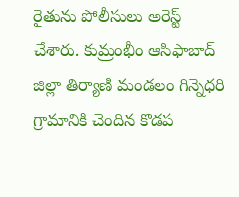రైతును పోలీసులు అరెస్ట్ చేశారు. కుమ్రంభీం ఆసిఫాబాద్‌‌‌‌ జిల్లా తిర్యాణి మండలం గిన్నెధరి గ్రామానికి చెందిన కొడప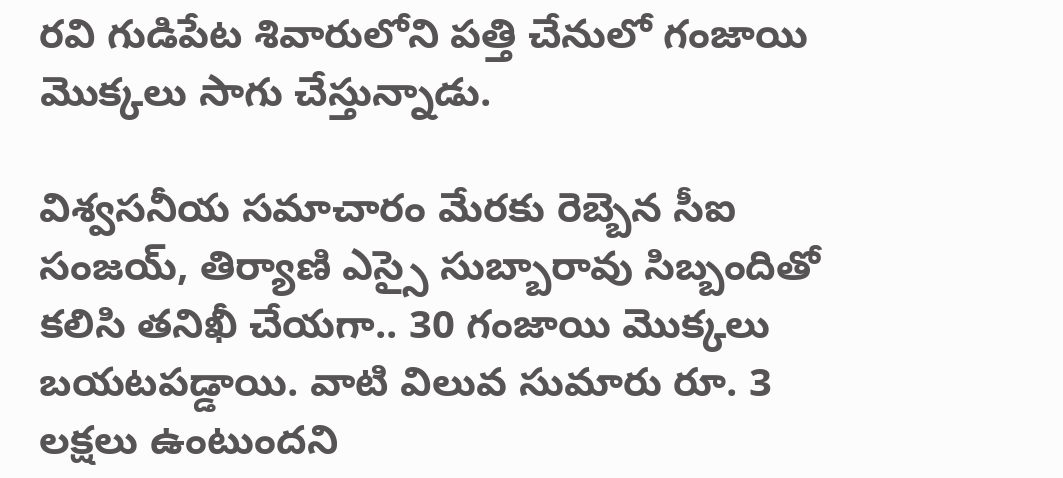రవి గుడిపేట శివారులోని పత్తి చేనులో గంజాయి మొక్కలు సాగు చేస్తున్నాడు.

విశ్వసనీయ సమాచారం మేరకు రెబ్బెన సీఐ  సంజయ్, తిర్యాణి ఎస్సై సుబ్బారావు సిబ్బందితో కలిసి తనిఖీ చేయగా.. 30 గంజాయి మొక్కలు బయటపడ్డాయి. వాటి విలువ సుమారు రూ. 3 లక్షలు ఉంటుందని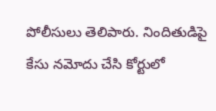పోలీసులు తెలిపారు. నిందితుడిపై కేసు నమోదు చేసి కోర్టులో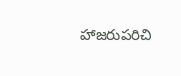హాజరుపరిచి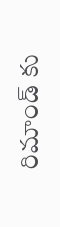రిమాండ్ కు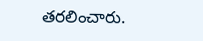తరలించారు.